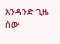አንዳንድ ጊዜ ሰው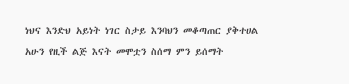ነህና እንድህ አይነት ነገር ስታይ እንባህን መቆጣጠር ያቅተሀል
አሁን የዚች ልጅ እናት መሞቷን ስሰማ ምን ይሰማት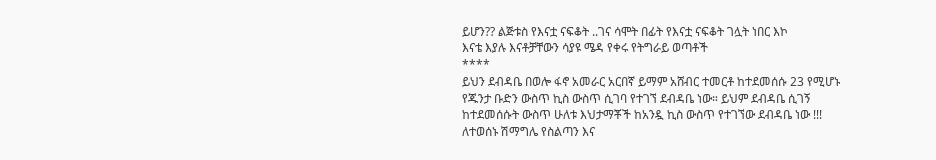ይሆን?? ልጅቱስ የእናቷ ናፍቆት ..ገና ሳሞት በፊት የእናቷ ናፍቆት ገሏት ነበር እኮ
እናቴ እያሉ እናቶቻቸውን ሳያዩ ሜዳ የቀሩ የትግራይ ወጣቶች
****
ይህን ደብዳቤ በወሎ ፋኖ አመራር አርበኛ ይማም አሸብር ተመርቶ ከተደመሰሱ 23 የሚሆኑ የጁንታ ቡድን ውስጥ ኪስ ውስጥ ሲገባ የተገኘ ደብዳቤ ነው። ይህም ደብዳቤ ሲገኝ ከተደመሰሱት ውስጥ ሁለቱ እህታማቾች ከአንዷ ኪስ ውስጥ የተገኘው ደብዳቤ ነው !!!
ለተወሰኑ ሽማግሌ የስልጣን እና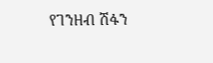የገንዘብ ሽፋን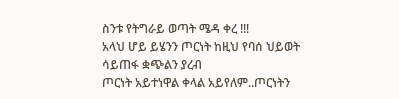ስንቱ የትግራይ ወጣት ሜዳ ቀረ !!!
አላህ ሆይ ይሄንን ጦርነት ከዚህ የባሰ ህይወት ሳይጠፋ ቋጭልን ያረብ
ጦርነት አይተነዋል ቀላል አይየለም..ጦርነትን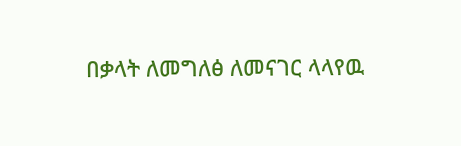በቃላት ለመግለፅ ለመናገር ላላየዉ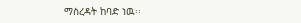ማስረዳት ከባድ ነዉ፡፡